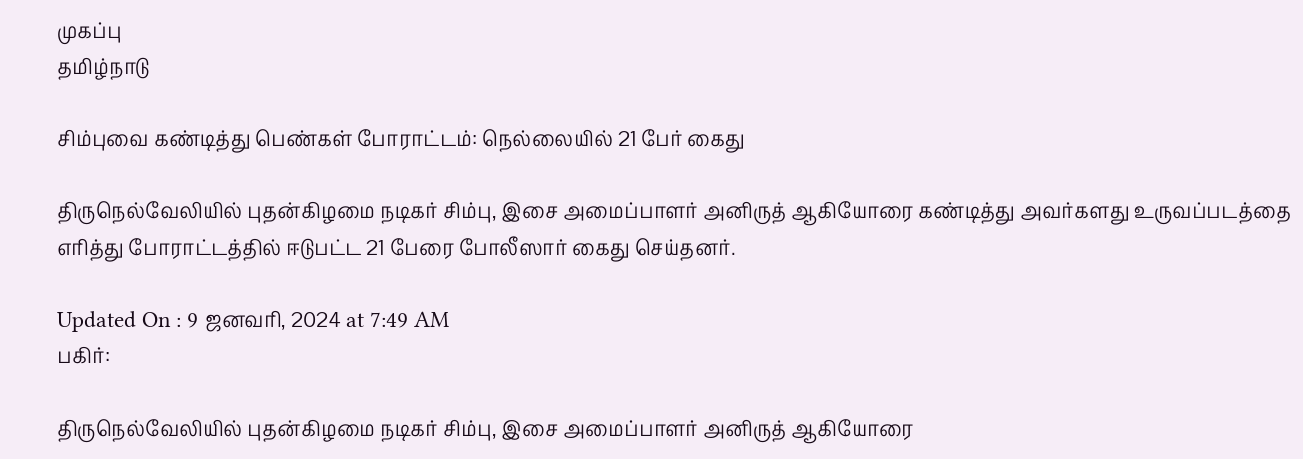முகப்பு
தமிழ்நாடு

சிம்புவை கண்டித்து பெண்கள் போராட்டம்: நெல்லையில் 21 பேர் கைது

திருநெல்வேலியில் புதன்கிழமை நடிகர் சிம்பு, இசை அமைப்பாளர் அனிருத் ஆகியோரை கண்டித்து அவர்களது உருவப்படத்தை எரித்து போராட்டத்தில் ஈடுபட்ட 21 பேரை போலீஸார் கைது செய்தனர்.

Updated On : 9 ஜனவரி, 2024 at 7:49 AM
பகிர்:

திருநெல்வேலியில் புதன்கிழமை நடிகர் சிம்பு, இசை அமைப்பாளர் அனிருத் ஆகியோரை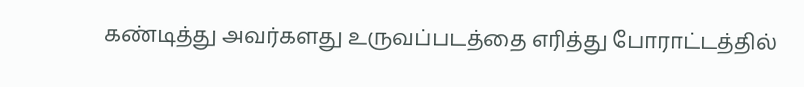கண்டித்து அவர்களது உருவப்படத்தை எரித்து போராட்டத்தில்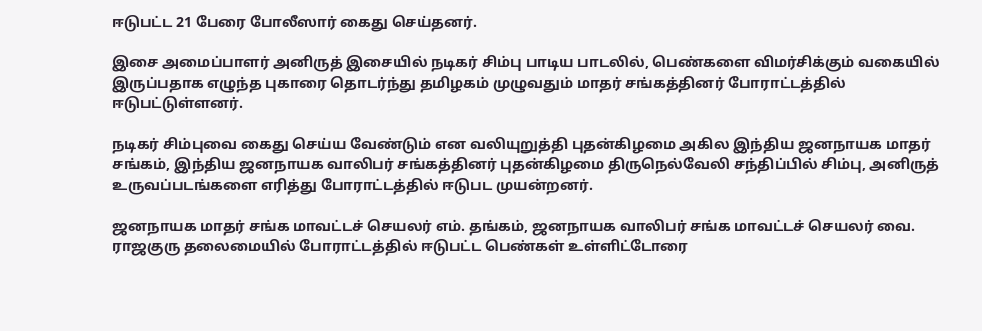ஈடுபட்ட 21 பேரை போலீஸார் கைது செய்தனர்.

இசை அமைப்பாளர் அனிருத் இசையில் நடிகர் சிம்பு பாடிய பாடலில், பெண்களை விமர்சிக்கும் வகையில் இருப்பதாக எழுந்த புகாரை தொடர்ந்து தமிழகம் முழுவதும் மாதர் சங்கத்தினர் போராட்டத்தில் ஈடுபட்டுள்ளனர்.

நடிகர் சிம்புவை கைது செய்ய வேண்டும் என வலியுறுத்தி புதன்கிழமை அகில இந்திய ஜனநாயக மாதர் சங்கம், இந்திய ஜனநாயக வாலிபர் சங்கத்தினர் புதன்கிழமை திருநெல்வேலி சந்திப்பில் சிம்பு, அனிருத் உருவப்படங்களை எரித்து போராட்டத்தில் ஈடுபட முயன்றனர்.

ஜனநாயக மாதர் சங்க மாவட்டச் செயலர் எம். தங்கம், ஜனநாயக வாலிபர் சங்க மாவட்டச் செயலர் வை. ராஜகுரு தலைமையில் போராட்டத்தில் ஈடுபட்ட பெண்கள் உள்ளிட்டோரை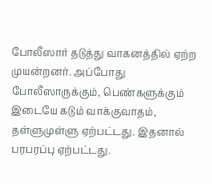போலீஸார் தடுத்து வாகனத்தில் ஏற்ற முயன்றனர். அப்போது போலீஸாருக்கும், பெண்களுக்கும் இடையே கடும் வாக்குவாதம், தள்ளுமுள்ளு ஏற்பட்டது. இதனால் பரபரப்பு ஏற்பட்டது.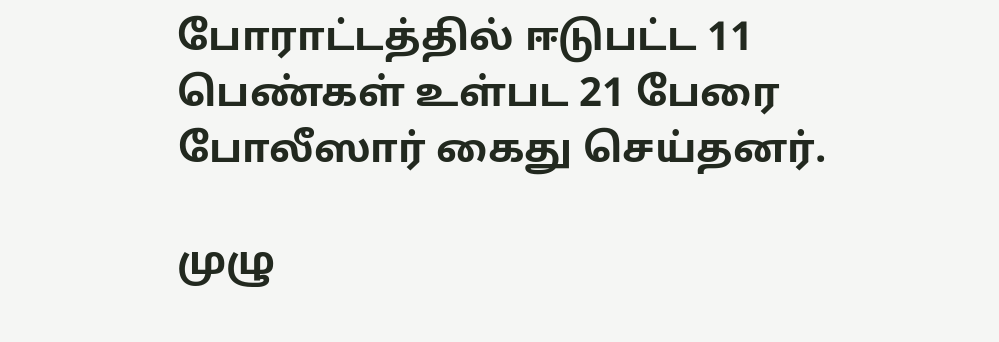போராட்டத்தில் ஈடுபட்ட 11 பெண்கள் உள்பட 21 பேரை போலீஸார் கைது செய்தனர்.

முழு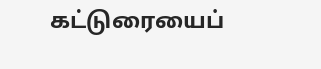கட்டுரையைப்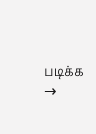படிக்க →